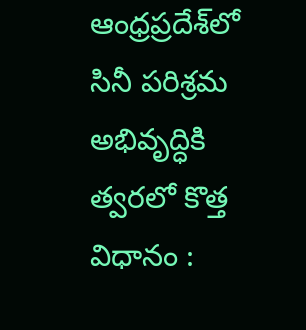ఆంధ్రప్రదేశ్‌లో సినీ పరిశ్రమ అభివృద్ధికి త్వరలో కొత్త విధానం :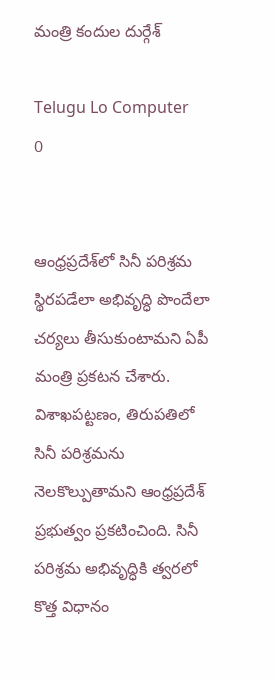మంత్రి కందుల దుర్గేశ్‌

Telugu Lo Computer
0


ఆంధ్రప్రదేశ్‌లో సినీ పరిశ్రమ స్థిరపడేలా అభివృద్ధి పొందేలా చర్యలు తీసుకుంటామని ఏపీ మంత్రి ప్రకటన చేశారు. విశాఖపట్టణం, తిరుపతిలో సినీ పరిశ్రమను నెలకొల్పుతామని ఆంధ్రప్రదేశ్‌ ప్రభుత్వం ప్రకటించింది. సినీ పరిశ్రమ అభివృద్ధికి త్వరలో కొత్త విధానం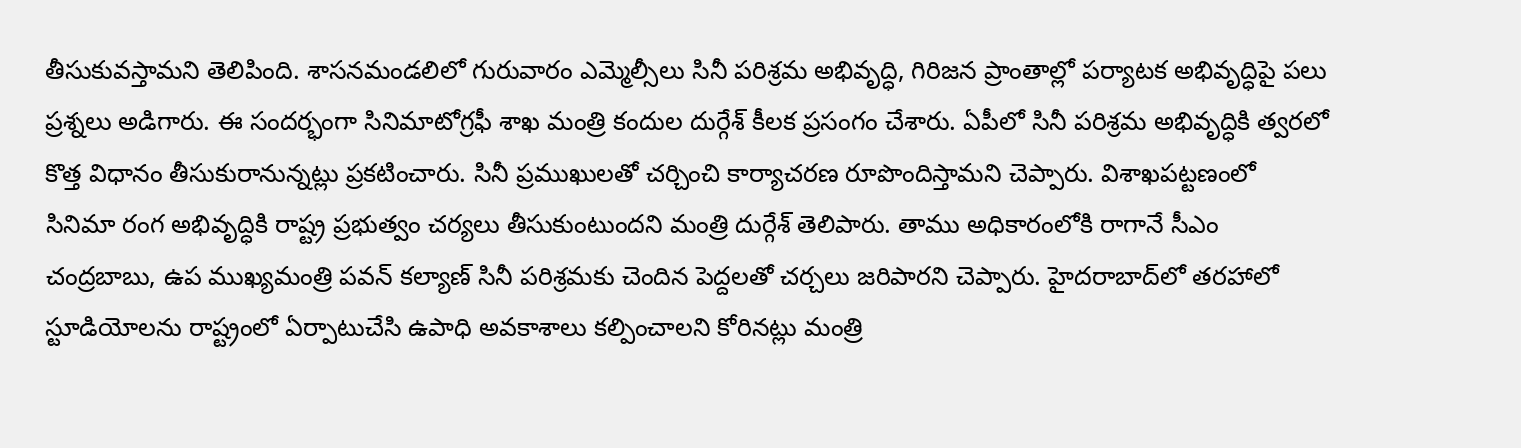తీసుకువస్తామని తెలిపింది. శాసనమండలిలో గురువారం ఎమ్మెల్సీలు సినీ పరిశ్రమ అభివృద్ధి, గిరిజన ప్రాంతాల్లో పర్యాటక అభివృద్ధిపై పలు ప్రశ్నలు అడిగారు. ఈ సందర్భంగా సినిమాటోగ్రఫీ శాఖ మంత్రి కందుల దుర్గేశ్‌ కీలక ప్రసంగం చేశారు. ఏపీలో సినీ పరిశ్రమ అభివృద్ధికి త్వరలో కొత్త విధానం తీసుకురానున్నట్లు ప్రకటించారు. సినీ ప్రముఖులతో చర్చించి కార్యాచరణ రూపొందిస్తామని చెప్పారు. విశాఖపట్టణంలో సినిమా రంగ అభివృద్ధికి రాష్ట్ర ప్రభుత్వం చర్యలు తీసుకుంటుందని మంత్రి దుర్గేశ్‌ తెలిపారు. తాము అధికారంలోకి రాగానే సీఎం చంద్రబాబు, ఉప ముఖ్యమంత్రి పవన్‌ కల్యాణ్‌ సినీ పరిశ్రమకు చెందిన పెద్దలతో చర్చలు జరిపారని చెప్పారు. హైదరాబాద్‌లో తరహాలో స్టూడియోలను రాష్ట్రంలో ఏర్పాటుచేసి ఉపాధి అవకాశాలు కల్పించాలని కోరినట్లు మంత్రి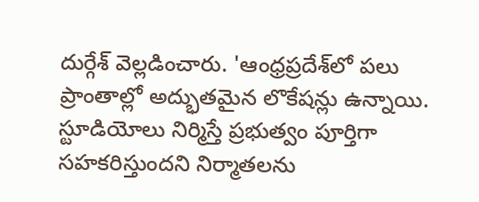దుర్గేశ్‌ వెల్లడించారు. 'ఆంధ్రప్రదేశ్‌లో పలు ప్రాంతాల్లో అద్భుతమైన లొకేషన్లు ఉన్నాయి. స్టూడియోలు నిర్మిస్తే ప్రభుత్వం పూర్తిగా సహకరిస్తుందని నిర్మాతలను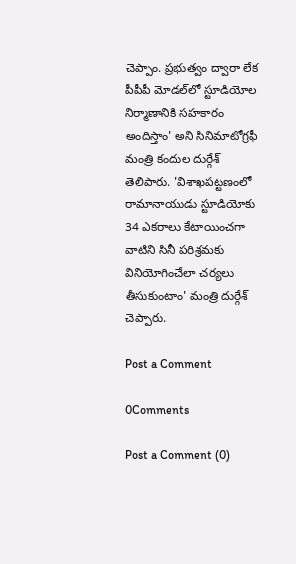చెప్పాం. ప్రభుత్వం ద్వారా లేక పీపీపీ మోడల్‌లో స్టూడియోల నిర్మాణానికి సహకారం అందిస్తాం' అని సినిమాటోగ్రఫీ మంత్రి కందుల దుర్గేశ్‌ తెలిపారు. 'విశాఖపట్టణంలో రామానాయుడు స్టూడియోకు 34 ఎకరాలు కేటాయించగా వాటిని సినీ పరిశ్రమకు వినియోగించేలా చర్యలు తీసుకుంటాం' మంత్రి దుర్గేశ్‌ చెప్పారు.

Post a Comment

0Comments

Post a Comment (0)